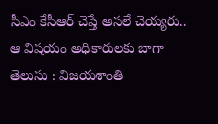సీఎం కేసీఆర్ చెప్తే అసలే చెయ్యరు.. ఆ విషయం అధికారులకు బాగా తెలుసు : విజయశాంతి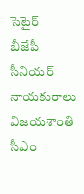సెటైర్
బీజేపీ సీనియర్ నాయకురాలు విజయశాంతి సీఎం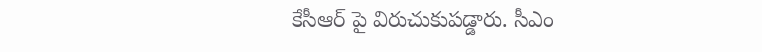కేసీఆర్ పై విరుచుకుపడ్డారు. సీఎం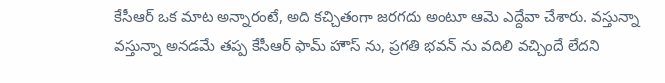కేసీఆర్ ఒక మాట అన్నారంటే, అది కచ్చితంగా జరగదు అంటూ ఆమె ఎద్దేవా చేశారు. వస్తున్నా వస్తున్నా అనడమే తప్ప కేసీఆర్ ఫామ్ హౌస్ ను, ప్రగతి భవన్ ను వదిలి వచ్చిందే లేదని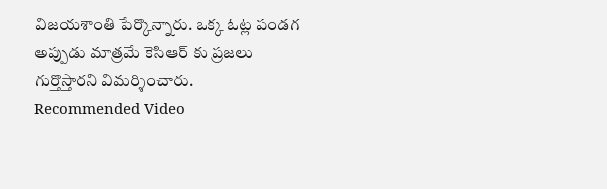విజయశాంతి పేర్కొన్నారు. ఒక్క ఓట్ల పండగ అప్పుడు మాత్రమే కెసిఆర్ కు ప్రజలు గుర్తొస్తారని విమర్శించారు.
Recommended Video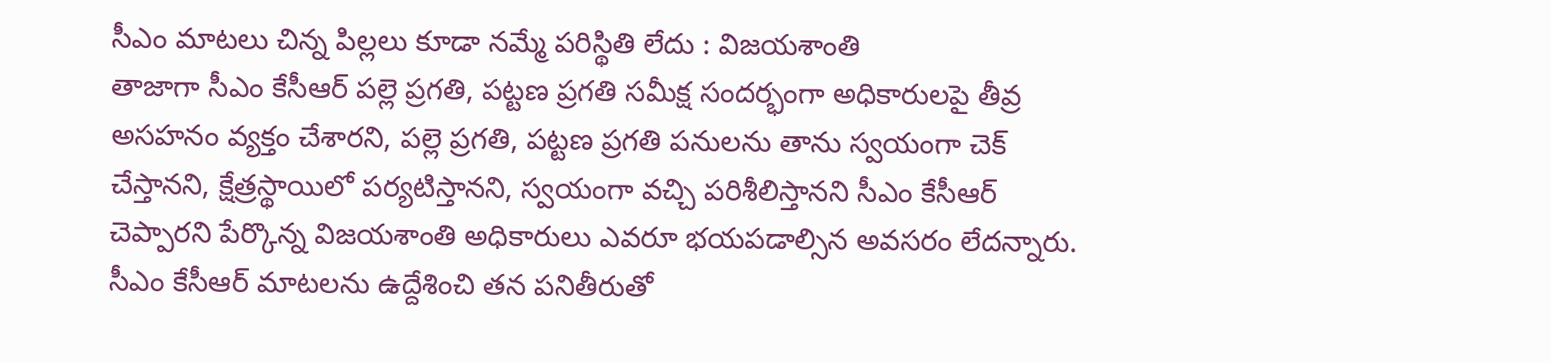సీఎం మాటలు చిన్న పిల్లలు కూడా నమ్మే పరిస్థితి లేదు : విజయశాంతి
తాజాగా సీఎం కేసీఆర్ పల్లె ప్రగతి, పట్టణ ప్రగతి సమీక్ష సందర్భంగా అధికారులపై తీవ్ర అసహనం వ్యక్తం చేశారని, పల్లె ప్రగతి, పట్టణ ప్రగతి పనులను తాను స్వయంగా చెక్ చేస్తానని, క్షేత్రస్థాయిలో పర్యటిస్తానని, స్వయంగా వచ్చి పరిశీలిస్తానని సీఎం కేసీఆర్ చెప్పారని పేర్కొన్న విజయశాంతి అధికారులు ఎవరూ భయపడాల్సిన అవసరం లేదన్నారు. సీఎం కేసీఆర్ మాటలను ఉద్దేశించి తన పనితీరుతో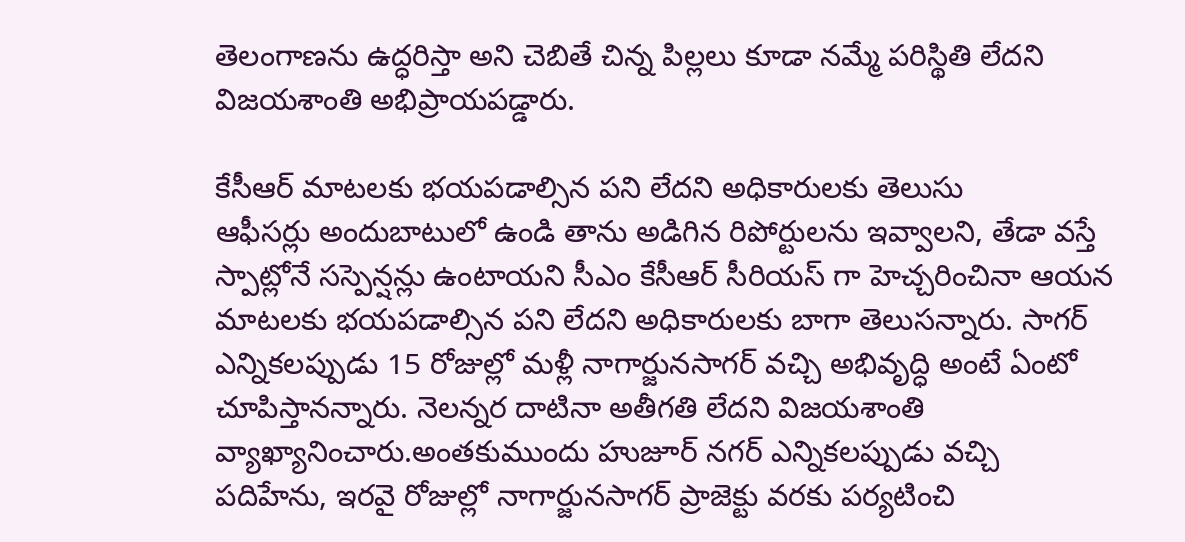తెలంగాణను ఉద్ధరిస్తా అని చెబితే చిన్న పిల్లలు కూడా నమ్మే పరిస్థితి లేదని విజయశాంతి అభిప్రాయపడ్డారు.

కేసీఆర్ మాటలకు భయపడాల్సిన పని లేదని అధికారులకు తెలుసు
ఆఫీసర్లు అందుబాటులో ఉండి తాను అడిగిన రిపోర్టులను ఇవ్వాలని, తేడా వస్తే స్పాట్లోనే సస్పెన్షన్లు ఉంటాయని సీఎం కేసీఆర్ సీరియస్ గా హెచ్చరించినా ఆయన మాటలకు భయపడాల్సిన పని లేదని అధికారులకు బాగా తెలుసన్నారు. సాగర్ ఎన్నికలప్పుడు 15 రోజుల్లో మళ్లీ నాగార్జునసాగర్ వచ్చి అభివృద్ధి అంటే ఏంటో చూపిస్తానన్నారు. నెలన్నర దాటినా అతీగతి లేదని విజయశాంతి వ్యాఖ్యానించారు.అంతకుముందు హుజూర్ నగర్ ఎన్నికలప్పుడు వచ్చి పదిహేను, ఇరవై రోజుల్లో నాగార్జునసాగర్ ప్రాజెక్టు వరకు పర్యటించి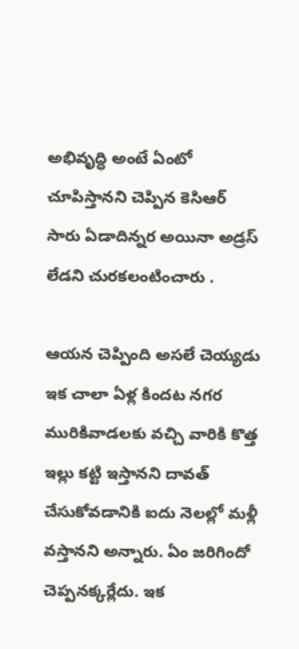అభివృద్ధి అంటే ఏంటో చూపిస్తానని చెప్పిన కెసిఆర్ సారు ఏడాదిన్నర అయినా అడ్రస్ లేడని చురకలంటించారు .

ఆయన చెప్పింది అసలే చెయ్యడు
ఇక చాలా ఏళ్ల కిందట నగర మురికివాడలకు వచ్చి వారికి కొత్త ఇల్లు కట్టి ఇస్తానని దావత్ చేసుకోవడానికి ఐదు నెలల్లో మళ్లీ వస్తానని అన్నారు. ఏం జరిగిందో చెప్పనక్కర్లేదు. ఇక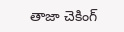తాజా చెకింగ్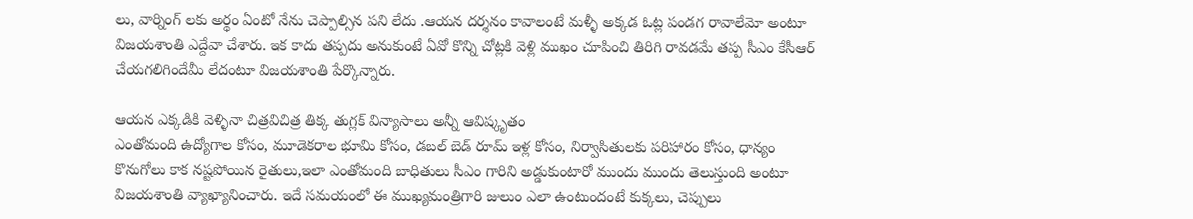లు, వార్నింగ్ లకు అర్థం ఏంటో నేను చెప్పాల్సిన పని లేదు .ఆయన దర్శనం కావాలంటే మళ్ళీ అక్కడ ఓట్ల పండగ రావాలేమో అంటూ విజయశాంతి ఎద్దేవా చేశారు. ఇక కాదు తప్పదు అనుకుంటే ఏవో కొన్ని చోట్లకి వెళ్లి ముఖం చూపించి తిరిగి రావడమే తప్ప సీఎం కేసీఆర్ చేయగలిగిందేమీ లేదంటూ విజయశాంతి పేర్కొన్నారు.

ఆయన ఎక్కడికి వెళ్ళినా చిత్రవిచిత్ర తిక్క తుగ్లక్ విన్యాసాలు అన్నీ ఆవిష్కృతం
ఎంతోమంది ఉద్యోగాల కోసం, మూడెకరాల భూమి కోసం, డబల్ బెడ్ రూమ్ ఇళ్ల కోసం, నిర్వాసితులకు పరిహారం కోసం, ధాన్యం కొనుగోలు కాక నష్టపోయిన రైతులు,ఇలా ఎంతోమంది బాధితులు సీఎం గారిని అడ్డుకుంటారో ముందు ముందు తెలుస్తుంది అంటూ విజయశాంతి వ్యాఖ్యానించారు. ఇదే సమయంలో ఈ ముఖ్యమంత్రిగారి జులుం ఎలా ఉంటుందంటే కుక్కలు, చెప్పులు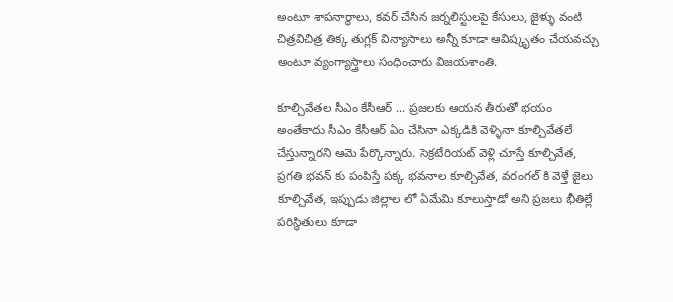అంటూ శాపనార్థాలు, కవర్ చేసిన జర్నలిస్టులపై కేసులు, జైళ్ళు వంటి చిత్రవిచిత్ర తిక్క తుగ్లక్ విన్యాసాలు అన్నీ కూడా ఆవిష్కృతం చేయవచ్చు అంటూ వ్యంగ్యాస్త్రాలు సంధించారు విజయశాంతి.

కూల్చివేతల సీఎం కేసీఆర్ ... ప్రజలకు ఆయన తీరుతో భయం
అంతేకాదు సీఎం కేసీఆర్ ఏం చేసినా ఎక్కడికి వెళ్ళినా కూల్చివేతలే చేస్తున్నారని ఆమె పేర్కొన్నారు. సెక్రటేరియట్ వెళ్లి చూస్తే కూల్చివేత, ప్రగతి భవన్ కు పంపిస్తే పక్క భవనాల కూల్చివేత, వరంగల్ కి వెళ్తే జైలు కూల్చివేత, ఇప్పుడు జిల్లాల లో ఏమేమి కూలుస్తాడో అని ప్రజలు భీతిల్లే పరిస్థితులు కూడా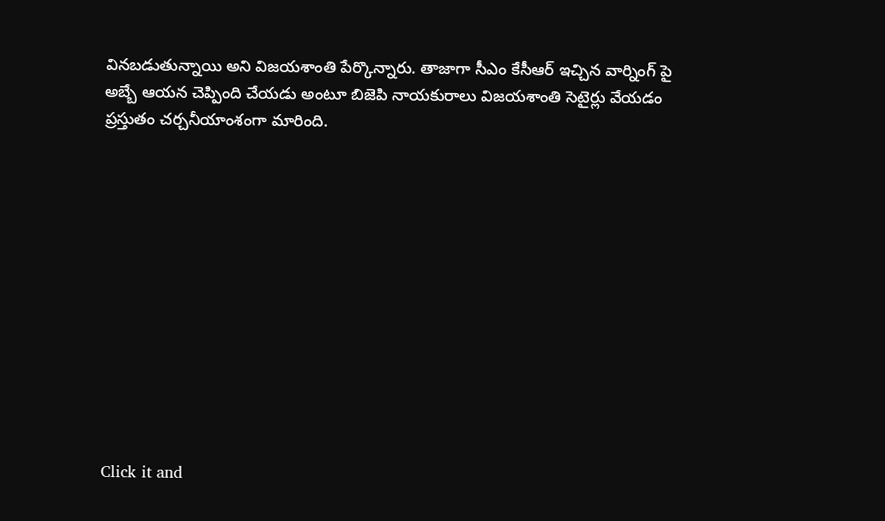వినబడుతున్నాయి అని విజయశాంతి పేర్కొన్నారు. తాజాగా సీఎం కేసీఆర్ ఇచ్చిన వార్నింగ్ పై అబ్బే ఆయన చెప్పింది చేయడు అంటూ బిజెపి నాయకురాలు విజయశాంతి సెటైర్లు వేయడం ప్రస్తుతం చర్చనీయాంశంగా మారింది.












Click it and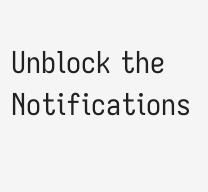Unblock the Notifications